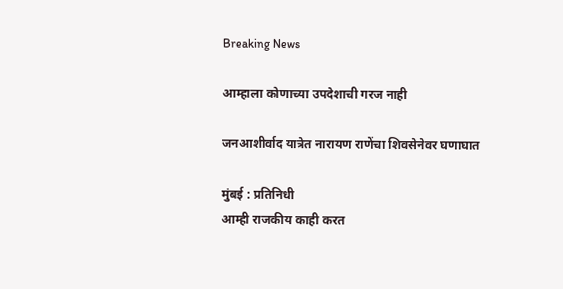Breaking News

आम्हाला कोणाच्या उपदेशाची गरज नाही

जनआशीर्वाद यात्रेत नारायण राणेंचा शिवसेनेवर घणाघात

मुंबई : प्रतिनिधी
आम्ही राजकीय काही करत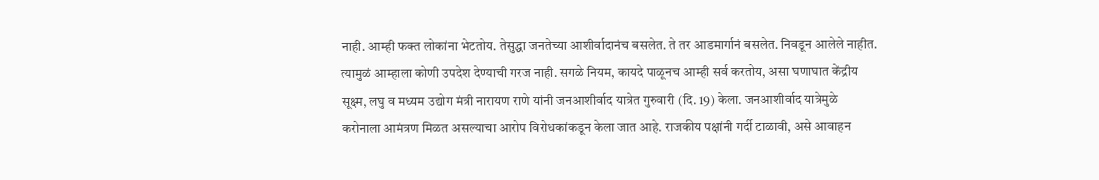नाही. आम्ही फक्त लोकांना भेटतोय. तेसुद्धा जनतेच्या आशीर्वादानंच बसलेत. ते तर आडमार्गानं बसलेत. निवडून आलेले नाहीत. त्यामुळं आम्हाला कोणी उपदेश देण्याची गरज नाही. सगळे नियम, कायदे पाळूनच आम्ही सर्व करतोय, असा घणाघात केंद्रीय सूक्ष्म, लघु व मध्यम उद्योग मंत्री नारायण राणे यांनी जनआशीर्वाद यात्रेत गुरुवारी (दि. 19) केला. जनआशीर्वाद यात्रेमुळे करोनाला आमंत्रण मिळत असल्याचा आरोप विरोधकांकडून केला जात आहे. राजकीय पक्षांनी गर्दी टाळावी, असे आवाहन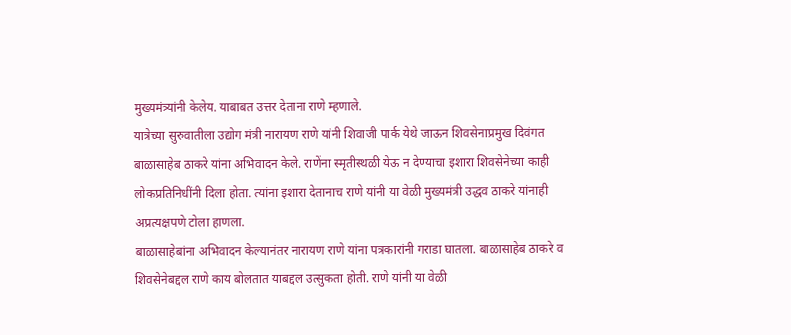मुख्यमंत्र्यांनी केलेय. याबाबत उत्तर देताना राणे म्हणाले.
यात्रेच्या सुरुवातीला उद्योग मंत्री नारायण राणे यांनी शिवाजी पार्क येथे जाऊन शिवसेनाप्रमुख दिवंगत बाळासाहेब ठाकरे यांना अभिवादन केले. राणेंना स्मृतीस्थळी येऊ न देण्याचा इशारा शिवसेनेच्या काही लोकप्रतिनिधींनी दिला होता. त्यांना इशारा देतानाच राणे यांनी या वेळी मुख्यमंत्री उद्धव ठाकरे यांनाही अप्रत्यक्षपणे टोला हाणला.
बाळासाहेबांना अभिवादन केल्यानंतर नारायण राणे यांना पत्रकारांनी गराडा घातला. बाळासाहेब ठाकरे व शिवसेनेबद्दल राणे काय बोलतात याबद्दल उत्सुकता होती. राणे यांनी या वेळी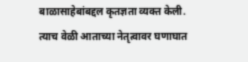बाळासाहेबांबद्दल कृतज्ञता व्यक्त केली. त्याच वेळी आताच्या नेतृत्वावर घणाघात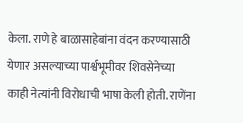केला. राणे हे बाळासाहेबांना वंदन करण्यासाठी येणार असल्याच्या पार्श्वभूमीवर शिवसेनेच्या काही नेत्यांनी विरोधाची भाषा केली होती. राणेंना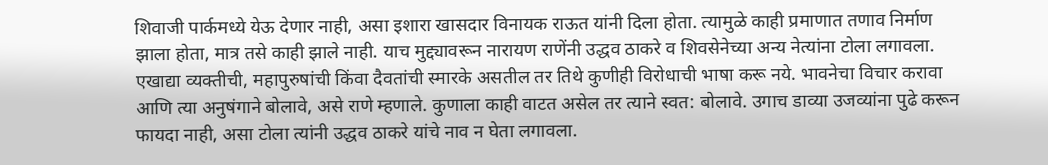शिवाजी पार्कमध्ये येऊ देणार नाही, असा इशारा खासदार विनायक राऊत यांनी दिला होता. त्यामुळे काही प्रमाणात तणाव निर्माण झाला होता, मात्र तसे काही झाले नाही. याच मुद्द्यावरून नारायण राणेंनी उद्धव ठाकरे व शिवसेनेच्या अन्य नेत्यांना टोला लगावला.
एखाद्या व्यक्तीची, महापुरुषांची किंवा दैवतांची स्मारके असतील तर तिथे कुणीही विरोधाची भाषा करू नये. भावनेचा विचार करावा आणि त्या अनुषंगाने बोलावे, असे राणे म्हणाले. कुणाला काही वाटत असेल तर त्याने स्वत: बोलावे. उगाच डाव्या उजव्यांना पुढे करून फायदा नाही, असा टोला त्यांनी उद्धव ठाकरे यांचे नाव न घेता लगावला.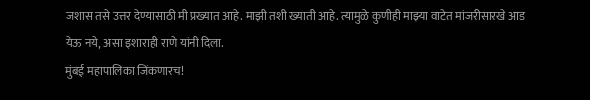जशास तसे उत्तर देण्यासाठी मी प्रख्यात आहे. माझी तशी ख्याती आहे. त्यामुळे कुणीही माझ्या वाटेत मांजरीसारखे आड येऊ नये, असा इशाराही राणे यांनी दिला.
मुंबई महापालिका जिंकणारच!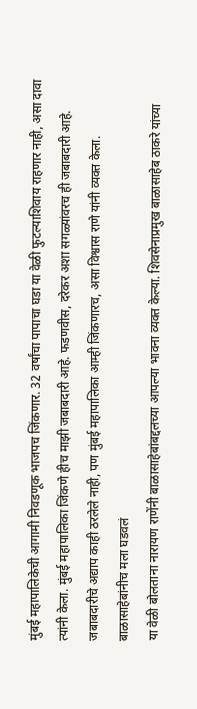मुंबई महापालिकेची आगामी निवडणूक भाजपच जिंकणार. 32 वर्षांचा पापाचा घडा या वेळी फुटल्याशिवाय राहणार नाही, असा दावा त्यांनी केला. मुंबई महापालिका जिंकणे हीच माझी जबाबदारी आहे. फडणवीस, दरेकर अशा सगळ्यांवरच ही जबाबदारी आहे. जबाबदारीचे अद्याप काही ठरलेले नाही, पण मुंबई महापालिका आम्ही जिंकणारच, असा विश्वास राणे यांनी व्यक्त केला.
बाळासाहेबांनीच मला घडवलं
या वेळी बोलताना नारायण राणेंनी बाळासाहेबांबद्दलच्या आपल्या भावना व्यक्त केल्या. शिवसेनाप्रमुख बाळासाहेब ठाकरे यांच्या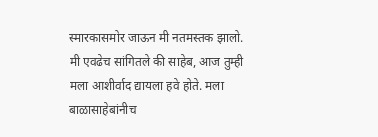स्मारकासमोर जाऊन मी नतमस्तक झालो. मी एवढेच सांगितले की साहेब, आज तुम्ही मला आशीर्वाद द्यायला हवे होते. मला बाळासाहेबांनीच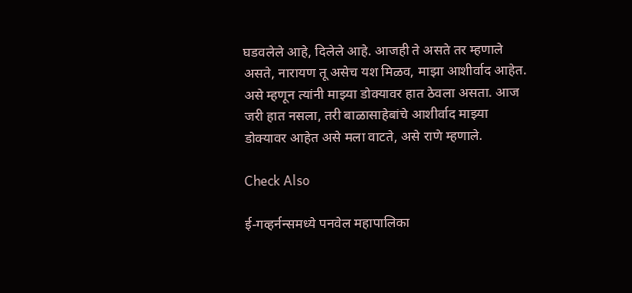घडवलेले आहे, दिलेले आहे. आजही ते असते तर म्हणाले असते, नारायण तू असेच यश मिळव, माझा आशीर्वाद आहेत. असे म्हणून त्यांनी माझ्या डोक्यावर हात ठेवला असता. आज जरी हात नसला, तरी बाळासाहेबांचे आशीर्वाद माझ्या डोक्यावर आहेत असे मला वाटते, असे राणे म्हणाले.

Check Also

ई-गव्हर्नन्समध्ये पनवेल महापालिका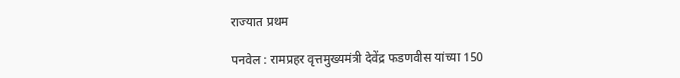राज्यात प्रथम

पनवेल : रामप्रहर वृत्तमुख्यमंत्री देवेंद्र फडणवीस यांच्या 150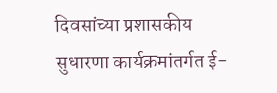दिवसांच्या प्रशासकीय सुधारणा कार्यक्रमांतर्गत ई-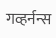गव्हर्नन्स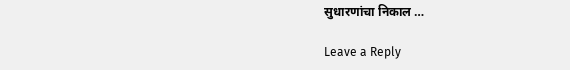सुधारणांचा निकाल …

Leave a Reply